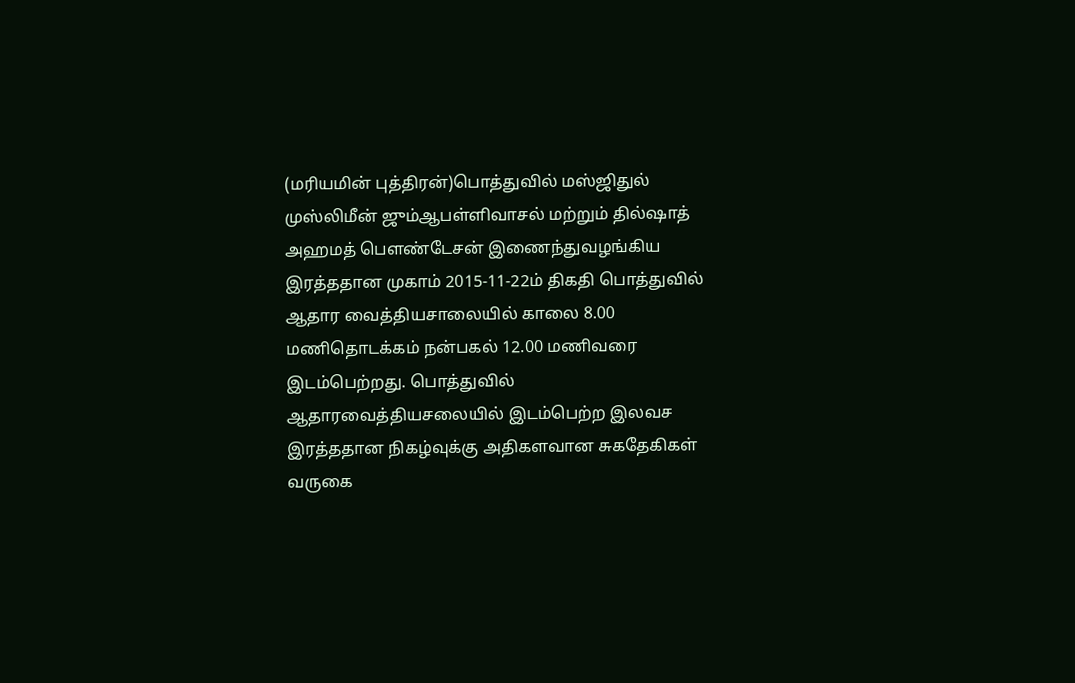(மரியமின் புத்திரன்)பொத்துவில் மஸ்ஜிதுல் முஸ்லிமீன் ஜும்ஆபள்ளிவாசல் மற்றும் தில்ஷாத் அஹமத் பௌண்டேசன் இணைந்துவழங்கிய இரத்ததான முகாம் 2015-11-22ம் திகதி பொத்துவில் ஆதார வைத்தியசாலையில் காலை 8.00 மணிதொடக்கம் நன்பகல் 12.00 மணிவரை இடம்பெற்றது. பொத்துவில்
ஆதாரவைத்தியசலையில் இடம்பெற்ற இலவச இரத்ததான நிகழ்வுக்கு அதிகளவான சுகதேகிகள் வருகை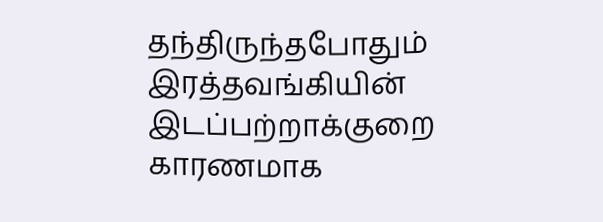தந்திருந்தபோதும் இரத்தவங்கியின் இடப்பற்றாக்குறை காரணமாக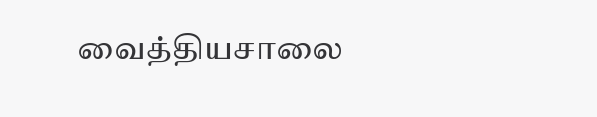வைத்தியசாலை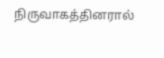நிருவாகத்தினரால்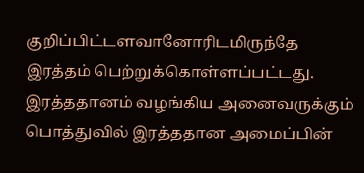குறிப்பிட்டளவானோரிடமிருந்தே இரத்தம் பெற்றுக்கொள்ளப்பட்டது.
இரத்ததானம் வழங்கிய அனைவருக்கும் பொத்துவில் இரத்ததான அமைப்பின்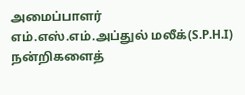அமைப்பாளர் எம்.எஸ்.எம்.அப்துல் மலீக்(S.P.H.I) நன்றிகளைத்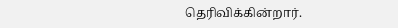தெரிவிக்கின்றார்.